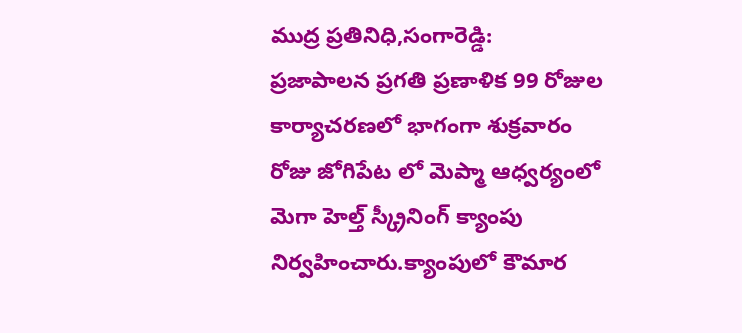ముద్ర ప్రతినిధి,సంగారెడ్డి:
ప్రజాపాలన ప్రగతి ప్రణాళిక 99 రోజుల కార్యాచరణలో భాగంగా శుక్రవారం రోజు జోగిపేట లో మెప్మా ఆధ్వర్యంలో మెగా హెల్త్ స్క్రీనింగ్ క్యాంపు నిర్వహించారు.క్యాంపులో కౌమార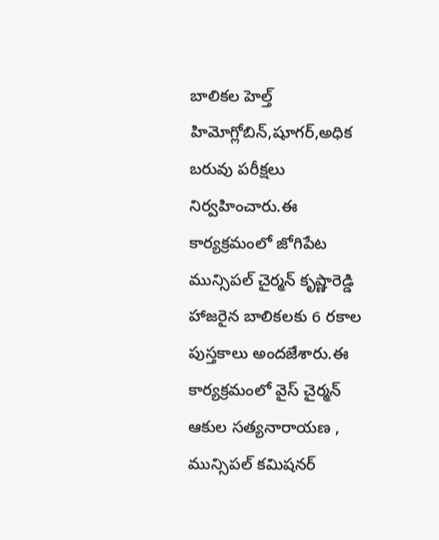బాలికల హెల్త్ హిమోగ్లోబిన్,షూగర్,అధిక బరువు పరీక్షలు నిర్వహించారు.ఈ కార్యక్రమంలో జోగిపేట మున్సిపల్ చైర్మన్ కృష్ణారెడ్డి హాజరైన బాలికలకు 6 రకాల పుస్తకాలు అందజేశారు.ఈ కార్యక్రమంలో వైస్ చైర్మన్ ఆకుల సత్యనారాయణ , మున్సిపల్ కమిషనర్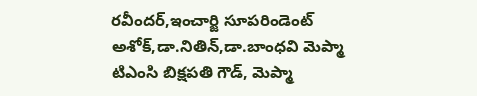రవీందర్,ఇంచార్జి సూపరిండెంట్ అశోక్,డా.నితిన్,డా.బాంధవి మెప్మా టిఎంసి బిక్షపతి గౌడ్, మెప్మా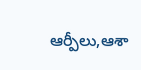ఆర్పీలు,ఆశా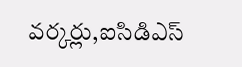వర్కర్లు,ఐసిడిఎస్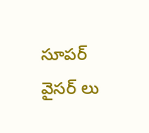సూపర్ వైసర్ లు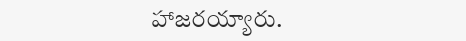హాజరయ్యారు.